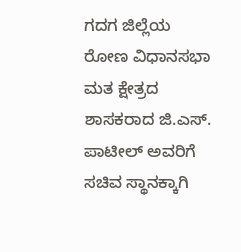ಗದಗ ಜಿಲ್ಲೆಯ ರೋಣ ವಿಧಾನಸಭಾ ಮತ ಕ್ಷೇತ್ರದ ಶಾಸಕರಾದ ಜಿ.ಎಸ್. ಪಾಟೀಲ್ ಅವರಿಗೆ ಸಚಿವ ಸ್ಥಾನಕ್ಕಾಗಿ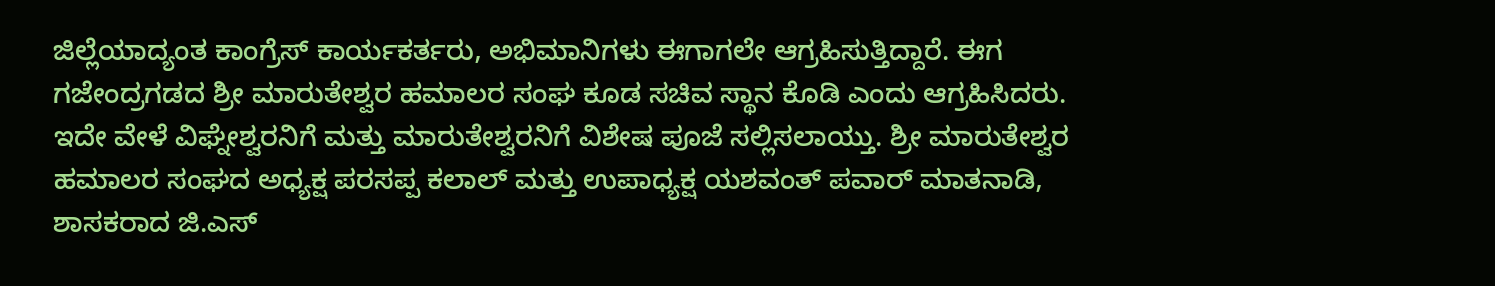ಜಿಲ್ಲೆಯಾದ್ಯಂತ ಕಾಂಗ್ರೆಸ್ ಕಾರ್ಯಕರ್ತರು, ಅಭಿಮಾನಿಗಳು ಈಗಾಗಲೇ ಆಗ್ರಹಿಸುತ್ತಿದ್ದಾರೆ. ಈಗ ಗಜೇಂದ್ರಗಡದ ಶ್ರೀ ಮಾರುತೇಶ್ವರ ಹಮಾಲರ ಸಂಘ ಕೂಡ ಸಚಿವ ಸ್ಥಾನ ಕೊಡಿ ಎಂದು ಆಗ್ರಹಿಸಿದರು. ಇದೇ ವೇಳೆ ವಿಘ್ನೇಶ್ವರನಿಗೆ ಮತ್ತು ಮಾರುತೇಶ್ವರನಿಗೆ ವಿಶೇಷ ಪೂಜೆ ಸಲ್ಲಿಸಲಾಯ್ತು. ಶ್ರೀ ಮಾರುತೇಶ್ವರ ಹಮಾಲರ ಸಂಘದ ಅಧ್ಯಕ್ಷ ಪರಸಪ್ಪ ಕಲಾಲ್ ಮತ್ತು ಉಪಾಧ್ಯಕ್ಷ ಯಶವಂತ್ ಪವಾರ್ ಮಾತನಾಡಿ, ಶಾಸಕರಾದ ಜಿ.ಎಸ್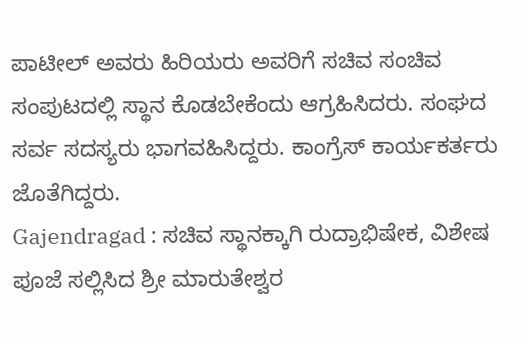ಪಾಟೀಲ್ ಅವರು ಹಿರಿಯರು ಅವರಿಗೆ ಸಚಿವ ಸಂಚಿವ ಸಂಪುಟದಲ್ಲಿ ಸ್ಥಾನ ಕೊಡಬೇಕೆಂದು ಆಗ್ರಹಿಸಿದರು. ಸಂಘದ ಸರ್ವ ಸದಸ್ಯರು ಭಾಗವಹಿಸಿದ್ದರು. ಕಾಂಗ್ರೆಸ್ ಕಾರ್ಯಕರ್ತರು ಜೊತೆಗಿದ್ದರು.
Gajendragad : ಸಚಿವ ಸ್ಥಾನಕ್ಕಾಗಿ ರುದ್ರಾಭಿಷೇಕ, ವಿಶೇಷ ಪೂಜೆ ಸಲ್ಲಿಸಿದ ಶ್ರೀ ಮಾರುತೇಶ್ವರ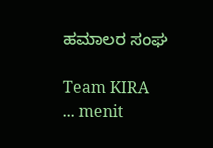ಹಮಾಲರ ಸಂಘ

Team KIRA
... menit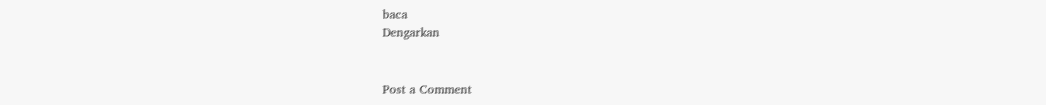baca
Dengarkan


Post a Comment